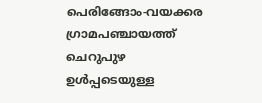പെരിങ്ങോം-വയക്കര
ഗ്രാമപഞ്ചായത്ത്
ചെറുപുഴ ഉൾപ്പടെയുള്ള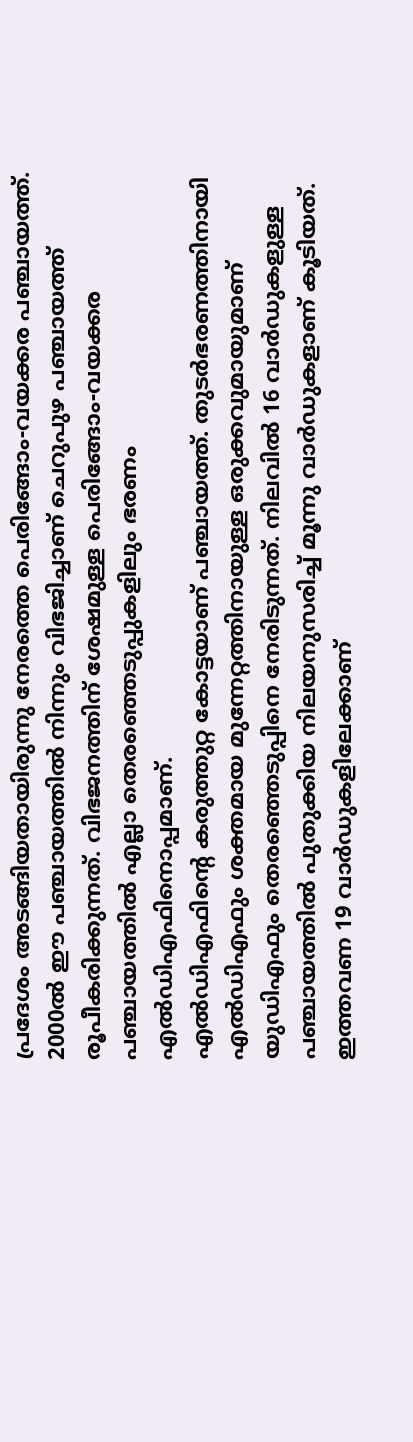പ്രദേശം അടങ്ങിയതായിരുന്നു നേരത്തെ പെരിങ്ങോം-വയക്കര പഞ്ചായത്ത്. 2000ൽ ഈ പഞ്ചായത്തിൽ നിന്നും വിഭജിച്ചാണ് ചെറുപുഴ പഞ്ചായത്ത് രൂപീകരിക്കുന്നത്. വിഭജനത്തിന് ശേഷമുള്ള പെരിങ്ങോം-വയക്കര പഞ്ചായത്തിൽ എല്ലാ തെരഞ്ഞെടുപ്പുകളിലും ഭരണം എൽഡിഎഫിനൊപ്പമാണ്.
എൽഡിഎഫിന്റെ കരുത്തുറ്റ കോട്ടയാണ് പഞ്ചായത്ത്. തുടർഭരണത്തിനായി എൽഡിഎഫും ശക്തമായ മുന്നേറ്റത്തിനായുള്ള ഒരുക്കവുമായുമാണ് യുഡിഎഫും തെരഞ്ഞെടുപ്പിനെ നേരിടുന്നത്. നിലവിൽ 16 വാർഡുകളുള്ള പഞ്ചായത്തിൽ പുതുക്കിയ നിലയനുസരിച്ച് മൂന്നു വാർഡുകളാണ് കൂടിയത്. ഇത്തവണ 19 വാർഡുകളിലേക്കാണ്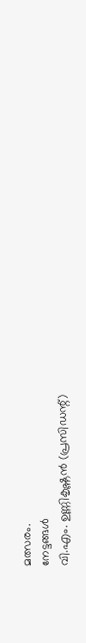മത്സരം.
നേട്ടങ്ങൾ
വി.എം. ഉണ്ണികൃഷ്ണൻ (പ്രസിഡന്റ്)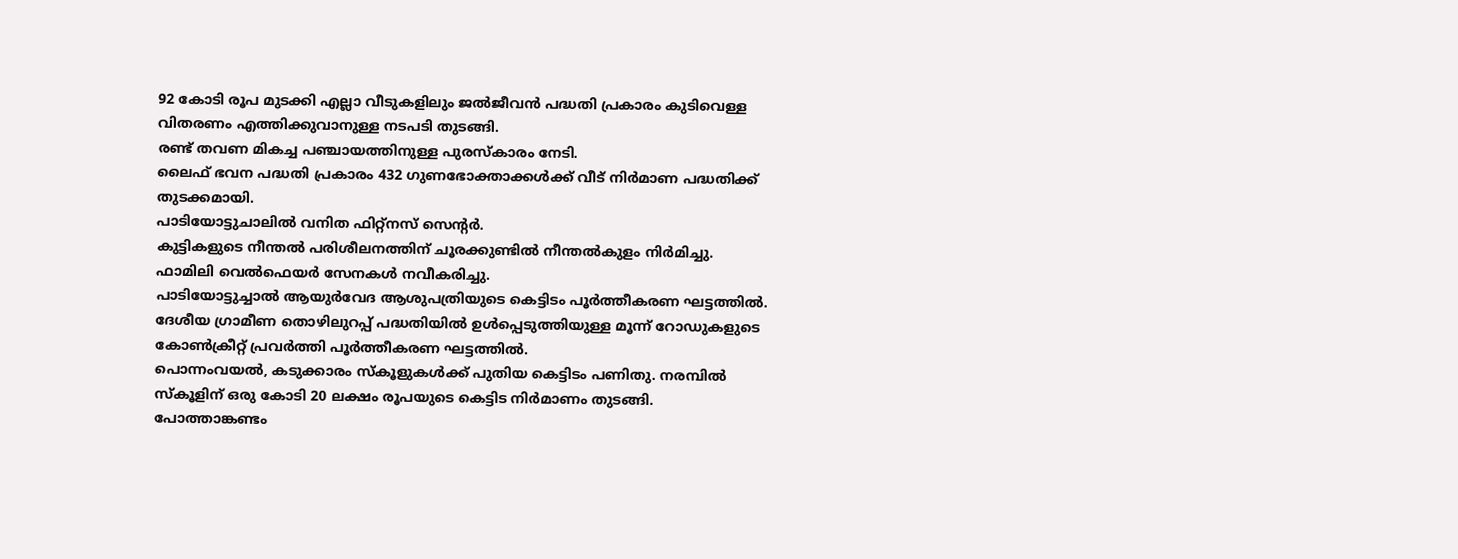92 കോടി രൂപ മുടക്കി എല്ലാ വീടുകളിലും ജൽജീവൻ പദ്ധതി പ്രകാരം കുടിവെള്ള വിതരണം എത്തിക്കുവാനുള്ള നടപടി തുടങ്ങി.
രണ്ട് തവണ മികച്ച പഞ്ചായത്തിനുള്ള പുരസ്കാരം നേടി.
ലൈഫ് ഭവന പദ്ധതി പ്രകാരം 432 ഗുണഭോക്താക്കൾക്ക് വീട് നിർമാണ പദ്ധതിക്ക് തുടക്കമായി.
പാടിയോട്ടുചാലിൽ വനിത ഫിറ്റ്നസ് സെന്റർ.
കുട്ടികളുടെ നീന്തൽ പരിശീലനത്തിന് ചൂരക്കുണ്ടിൽ നീന്തൽകുളം നിർമിച്ചു.
ഫാമിലി വെൽഫെയർ സേനകൾ നവീകരിച്ചു.
പാടിയോട്ടുച്ചാൽ ആയുർവേദ ആശുപത്രിയുടെ കെട്ടിടം പൂർത്തീകരണ ഘട്ടത്തിൽ.
ദേശീയ ഗ്രാമീണ തൊഴിലുറപ്പ് പദ്ധതിയിൽ ഉൾപ്പെടുത്തിയുള്ള മൂന്ന് റോഡുകളുടെ കോൺക്രീറ്റ് പ്രവർത്തി പൂർത്തീകരണ ഘട്ടത്തിൽ.
പൊന്നംവയൽ, കടുക്കാരം സ്കൂളുകൾക്ക് പുതിയ കെട്ടിടം പണിതു. നരമ്പിൽ സ്കൂളിന് ഒരു കോടി 20 ലക്ഷം രൂപയുടെ കെട്ടിട നിർമാണം തുടങ്ങി.
പോത്താങ്കണ്ടം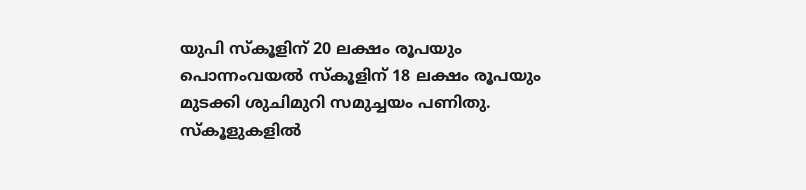യുപി സ്കൂളിന് 20 ലക്ഷം രൂപയും പൊന്നംവയൽ സ്കൂളിന് 18 ലക്ഷം രൂപയും മുടക്കി ശുചിമുറി സമുച്ചയം പണിതു. സ്കൂളുകളിൽ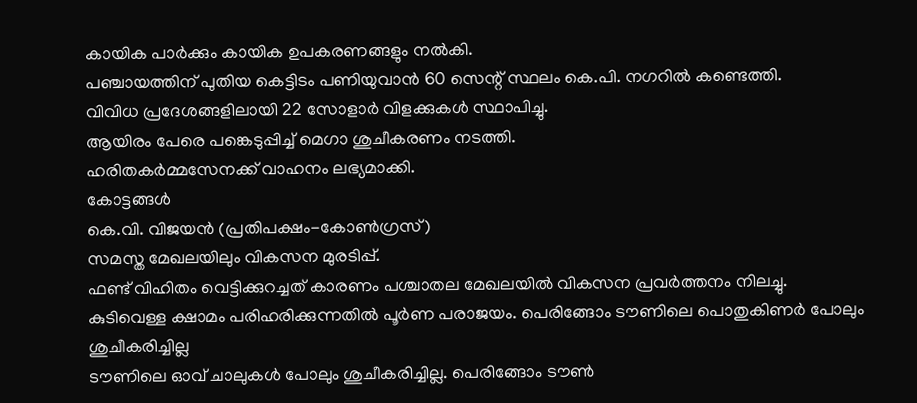കായിക പാർക്കും കായിക ഉപകരണങ്ങളും നൽകി.
പഞ്ചായത്തിന് പുതിയ കെട്ടിടം പണിയുവാൻ 60 സെന്റ് സ്ഥലം കെ.പി. നഗറിൽ കണ്ടെത്തി.
വിവിധ പ്രദേശങ്ങളിലായി 22 സോളാർ വിളക്കുകൾ സ്ഥാപിച്ചു.
ആയിരം പേരെ പങ്കെടുപ്പിച്ച് മെഗാ ശുചീകരണം നടത്തി.
ഹരിതകർമ്മസേനക്ക് വാഹനം ലഭ്യമാക്കി.
കോട്ടങ്ങൾ
കെ.വി. വിജയൻ (പ്രതിപക്ഷം-കോൺഗ്രസ്)
സമസ്ത മേഖലയിലും വികസന മുരടിപ്പ്.
ഫണ്ട് വിഹിതം വെട്ടിക്കുറച്ചത് കാരണം പശ്ചാതല മേഖലയിൽ വികസന പ്രവർത്തനം നിലച്ചു.
കുടിവെള്ള ക്ഷാമം പരിഹരിക്കുന്നതിൽ പൂർണ പരാജയം. പെരിങ്ങോം ടൗണിലെ പൊതുകിണർ പോലും ശുചീകരിച്ചില്ല
ടൗണിലെ ഓവ് ചാലുകൾ പോലും ശുചീകരിച്ചില്ല. പെരിങ്ങോം ടൗൺ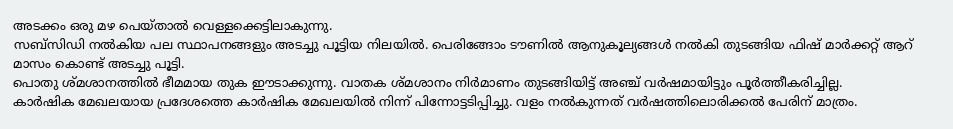അടക്കം ഒരു മഴ പെയ്താൽ വെള്ളക്കെട്ടിലാകുന്നു.
സബ്സിഡി നൽകിയ പല സ്ഥാപനങ്ങളും അടച്ചു പൂട്ടിയ നിലയിൽ. പെരിങ്ങോം ടൗണിൽ ആനുകൂല്യങ്ങൾ നൽകി തുടങ്ങിയ ഫിഷ് മാർക്കറ്റ് ആറ് മാസം കൊണ്ട് അടച്ചു പൂട്ടി.
പൊതു ശ്മശാനത്തിൽ ഭീമമായ തുക ഈടാക്കുന്നു. വാതക ശ്മശാനം നിർമാണം തുടങ്ങിയിട്ട് അഞ്ച് വർഷമായിട്ടും പൂർത്തീകരിച്ചില്ല.
കാർഷിക മേഖലയായ പ്രദേശത്തെ കാർഷിക മേഖലയിൽ നിന്ന് പിന്നോട്ടടിപ്പിച്ചു. വളം നൽകുന്നത് വർഷത്തിലൊരിക്കൽ പേരിന് മാത്രം.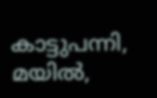കാട്ടുപന്നി, മയിൽ,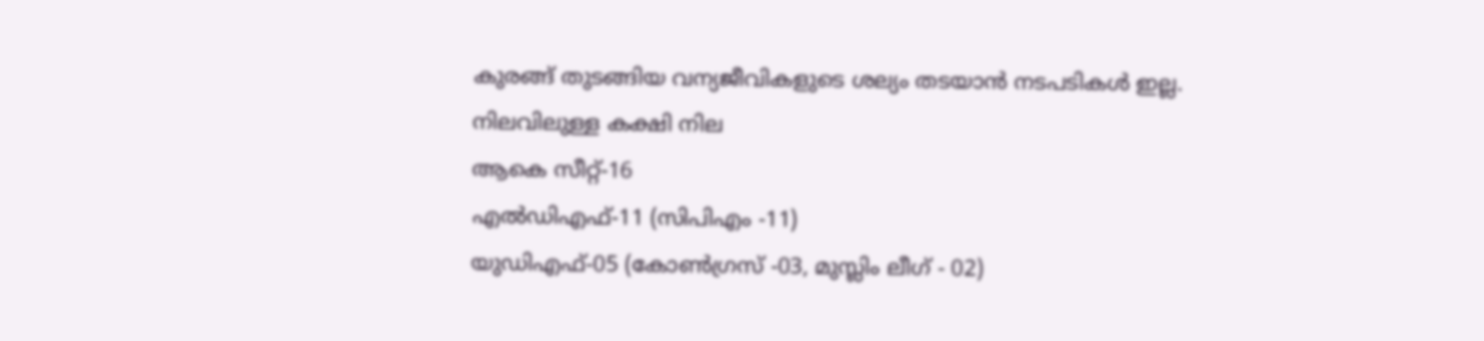കുരങ്ങ് തുടങ്ങിയ വന്യജീവികളുടെ ശല്യം തടയാൻ നടപടികൾ ഇല്ല.
നിലവിലുള്ള കക്ഷി നില
ആകെ സീറ്റ്-16
എൽഡിഎഫ്-11 (സിപിഎം -11)
യുഡിഎഫ്-05 (കോൺഗ്രസ് -03, മുസ്ലിം ലീഗ് - 02)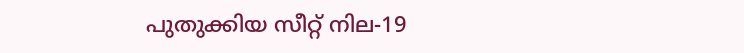പുതുക്കിയ സീറ്റ് നില-19